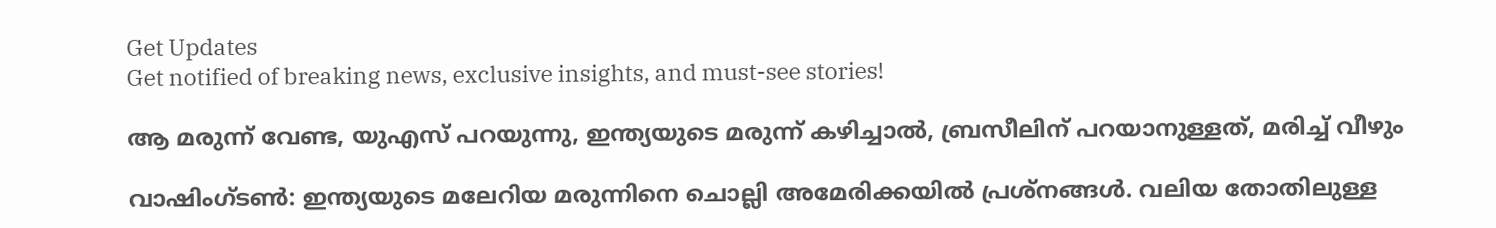Get Updates
Get notified of breaking news, exclusive insights, and must-see stories!

ആ മരുന്ന് വേണ്ട, യുഎസ് പറയുന്നു, ഇന്ത്യയുടെ മരുന്ന് കഴിച്ചാല്‍, ബ്രസീലിന് പറയാനുള്ളത്, മരിച്ച് വീഴും

വാഷിംഗ്ടണ്‍: ഇന്ത്യയുടെ മലേറിയ മരുന്നിനെ ചൊല്ലി അമേരിക്കയില്‍ പ്രശ്‌നങ്ങള്‍. വലിയ തോതിലുള്ള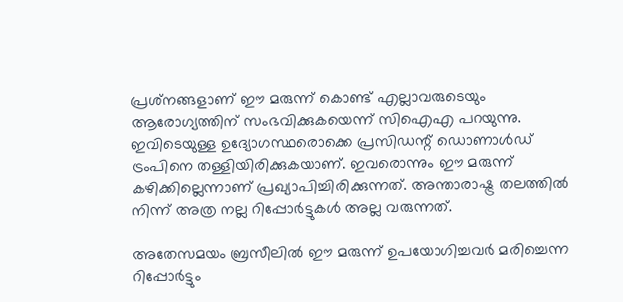പ്രശ്‌നങ്ങളാണ് ഈ മരുന്ന് കൊണ്ട് എല്ലാവരുടെയും ആരോഗ്യത്തിന് സംഭവിക്കുകയെന്ന് സിഐഎ പറയുന്നു. ഇവിടെയുള്ള ഉദ്യോഗസ്ഥരൊക്കെ പ്രസിഡന്റ് ഡൊണാള്‍ഡ് ട്രംപിനെ തള്ളിയിരിക്കുകയാണ്. ഇവരൊന്നും ഈ മരുന്ന് കഴിക്കില്ലെന്നാണ് പ്രഖ്യാപിച്ചിരിക്കുന്നത്. അന്താരാഷ്ട്ര തലത്തില്‍ നിന്ന് അത്ര നല്ല റിപ്പോര്‍ട്ടുകള്‍ അല്ല വരുന്നത്.

അതേസമയം ബ്രസീലില്‍ ഈ മരുന്ന് ഉപയോഗിച്ചവര്‍ മരിച്ചെന്ന റിപ്പോര്‍ട്ടും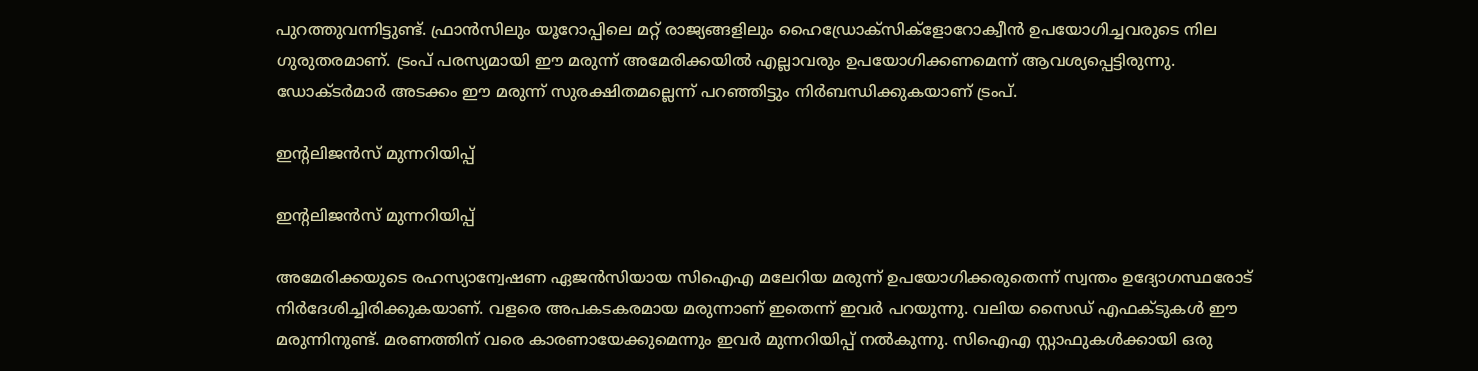പുറത്തുവന്നിട്ടുണ്ട്. ഫ്രാന്‍സിലും യൂറോപ്പിലെ മറ്റ് രാജ്യങ്ങളിലും ഹൈഡ്രോക്‌സിക്‌ളോറോക്വീന്‍ ഉപയോഗിച്ചവരുടെ നില ഗുരുതരമാണ്. ട്രംപ് പരസ്യമായി ഈ മരുന്ന് അമേരിക്കയില്‍ എല്ലാവരും ഉപയോഗിക്കണമെന്ന് ആവശ്യപ്പെട്ടിരുന്നു. ഡോക്ടര്‍മാര്‍ അടക്കം ഈ മരുന്ന് സുരക്ഷിതമല്ലെന്ന് പറഞ്ഞിട്ടും നിര്‍ബന്ധിക്കുകയാണ് ട്രംപ്.

ഇന്റലിജന്‍സ് മുന്നറിയിപ്പ്

ഇന്റലിജന്‍സ് മുന്നറിയിപ്പ്

അമേരിക്കയുടെ രഹസ്യാന്വേഷണ ഏജന്‍സിയായ സിഐഎ മലേറിയ മരുന്ന് ഉപയോഗിക്കരുതെന്ന് സ്വന്തം ഉദ്യോഗസ്ഥരോട് നിര്‍ദേശിച്ചിരിക്കുകയാണ്. വളരെ അപകടകരമായ മരുന്നാണ് ഇതെന്ന് ഇവര്‍ പറയുന്നു. വലിയ സൈഡ് എഫക്ടുകള്‍ ഈ മരുന്നിനുണ്ട്. മരണത്തിന് വരെ കാരണായേക്കുമെന്നും ഇവര്‍ മുന്നറിയിപ്പ് നല്‍കുന്നു. സിഐഎ സ്റ്റാഫുകള്‍ക്കായി ഒരു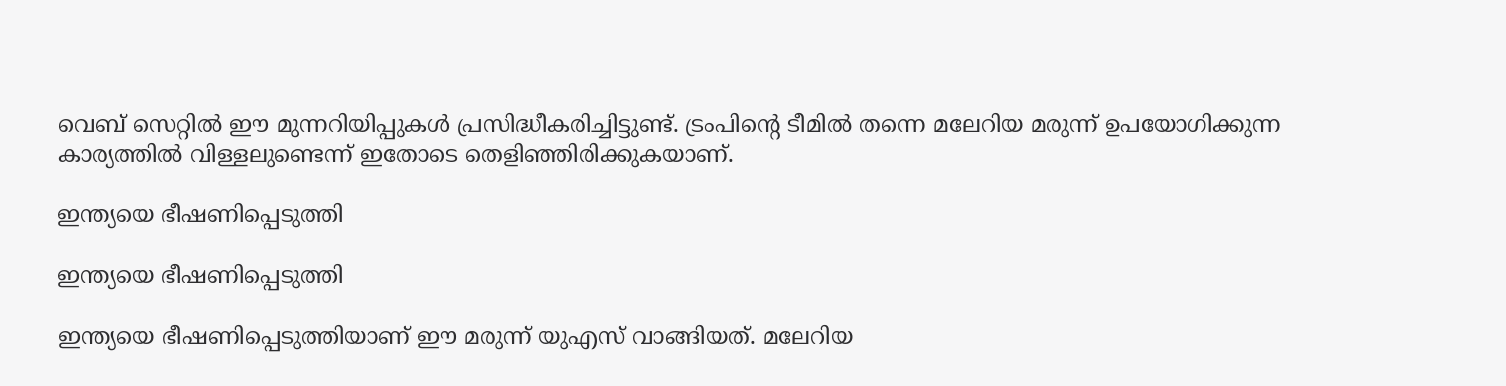വെബ് സെറ്റില്‍ ഈ മുന്നറിയിപ്പുകള്‍ പ്രസിദ്ധീകരിച്ചിട്ടുണ്ട്. ട്രംപിന്റെ ടീമില്‍ തന്നെ മലേറിയ മരുന്ന് ഉപയോഗിക്കുന്ന കാര്യത്തില്‍ വിള്ളലുണ്ടെന്ന് ഇതോടെ തെളിഞ്ഞിരിക്കുകയാണ്.

ഇന്ത്യയെ ഭീഷണിപ്പെടുത്തി

ഇന്ത്യയെ ഭീഷണിപ്പെടുത്തി

ഇന്ത്യയെ ഭീഷണിപ്പെടുത്തിയാണ് ഈ മരുന്ന് യുഎസ് വാങ്ങിയത്. മലേറിയ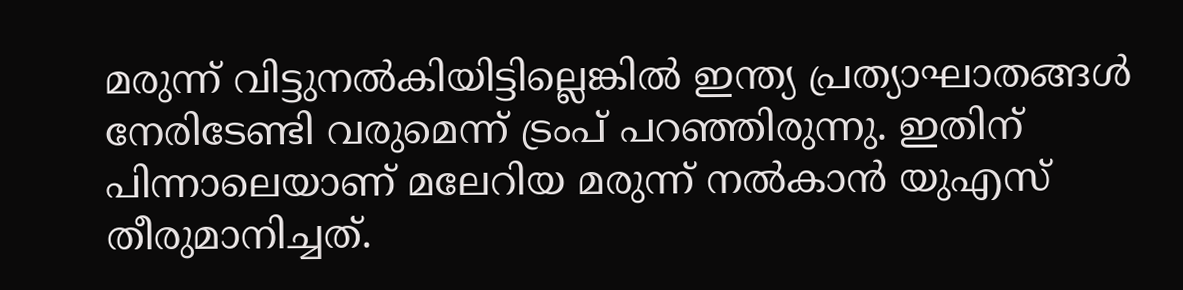മരുന്ന് വിട്ടുനല്‍കിയിട്ടില്ലെങ്കില്‍ ഇന്ത്യ പ്രത്യാഘാതങ്ങള്‍ നേരിടേണ്ടി വരുമെന്ന് ട്രംപ് പറഞ്ഞിരുന്നു. ഇതിന് പിന്നാലെയാണ് മലേറിയ മരുന്ന് നല്‍കാന്‍ യുഎസ് തീരുമാനിച്ചത്.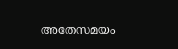അതേസമയം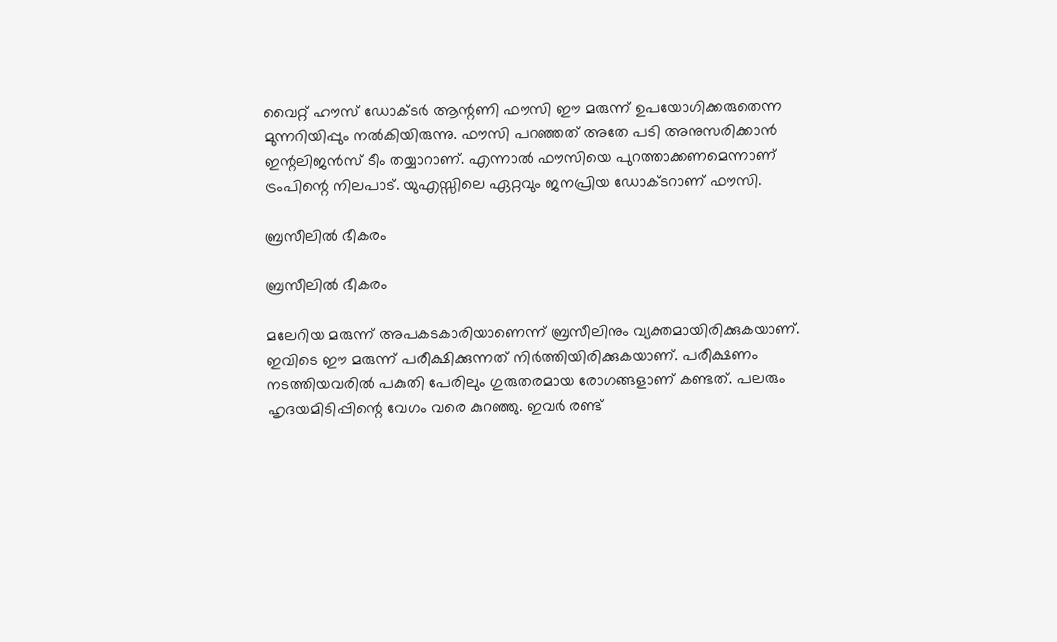വൈറ്റ് ഹൗസ് ഡോക്ടര്‍ ആന്റണി ഫൗസി ഈ മരുന്ന് ഉപയോഗിക്കരുതെന്ന മുന്നറിയിപ്പും നല്‍കിയിരുന്നു. ഫൗസി പറഞ്ഞത് അതേ പടി അനുസരിക്കാന്‍ ഇന്റലിജന്‍സ് ടീം തയ്യാറാണ്. എന്നാല്‍ ഫൗസിയെ പുറത്താക്കണമെന്നാണ് ട്രംപിന്റെ നിലപാട്. യുഎസ്സിലെ ഏറ്റവും ജനപ്രിയ ഡോക്ടറാണ് ഫൗസി.

ബ്രസീലില്‍ ഭീകരം

ബ്രസീലില്‍ ഭീകരം

മലേറിയ മരുന്ന് അപകടകാരിയാണെന്ന് ബ്രസീലിനും വ്യക്തമായിരിക്കുകയാണ്. ഇവിടെ ഈ മരുന്ന് പരീക്ഷിക്കുന്നത് നിര്‍ത്തിയിരിക്കുകയാണ്. പരീക്ഷണം നടത്തിയവരില്‍ പകുതി പേരിലും ഗുരുതരമായ രോഗങ്ങളാണ് കണ്ടത്. പലരും ഹൃദയമിടിപ്പിന്റെ വേഗം വരെ കുറഞ്ഞു. ഇവര്‍ രണ്ട്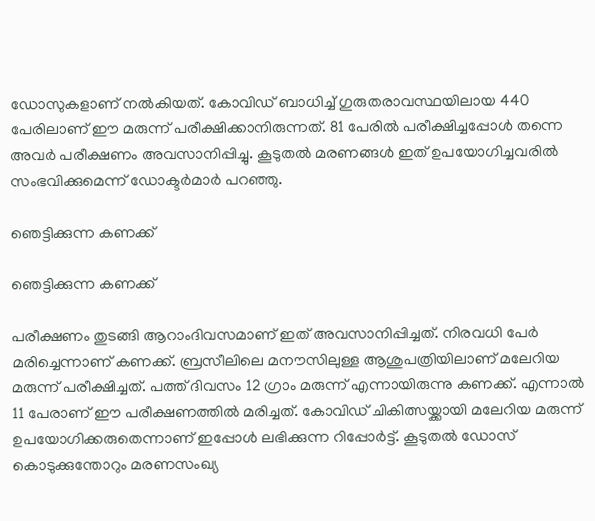ഡോസുകളാണ് നല്‍കിയത്. കോവിഡ് ബാധിച്ച് ഗുരുതരാവസ്ഥയിലായ 440 പേരിലാണ് ഈ മരുന്ന് പരീക്ഷിക്കാനിരുന്നത്. 81 പേരില്‍ പരീക്ഷിച്ചപ്പോള്‍ തന്നെ അവര്‍ പരീക്ഷണം അവസാനിപ്പിച്ചു. കൂടുതല്‍ മരണങ്ങള്‍ ഇത് ഉപയോഗിച്ചവരില്‍ സംഭവിക്കുമെന്ന് ഡോക്ടര്‍മാര്‍ പറഞ്ഞു.

ഞെട്ടിക്കുന്ന കണക്ക്

ഞെട്ടിക്കുന്ന കണക്ക്

പരീക്ഷണം തുടങ്ങി ആറാംദിവസമാണ് ഇത് അവസാനിപ്പിച്ചത്. നിരവധി പേര്‍ മരിച്ചെന്നാണ് കണക്ക്. ബ്രസീലിലെ മനൗസിലുള്ള ആശുപത്രിയിലാണ് മലേറിയ മരുന്ന് പരീക്ഷിച്ചത്. പത്ത് ദിവസം 12 ഗ്രാം മരുന്ന് എന്നായിരുന്നു കണക്ക്. എന്നാല്‍ 11 പേരാണ് ഈ പരീക്ഷണത്തില്‍ മരിച്ചത്. കോവിഡ് ചികിത്സയ്ക്കായി മലേറിയ മരുന്ന് ഉപയോഗിക്കരുതെന്നാണ് ഇപ്പോള്‍ ലഭിക്കുന്ന റിപ്പോര്‍ട്ട്. കൂടുതല്‍ ഡോസ് കൊടുക്കുന്തോറും മരണസംഖ്യ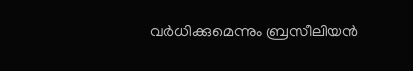വര്‍ധിക്കുമെന്നും ബ്രസീലിയന്‍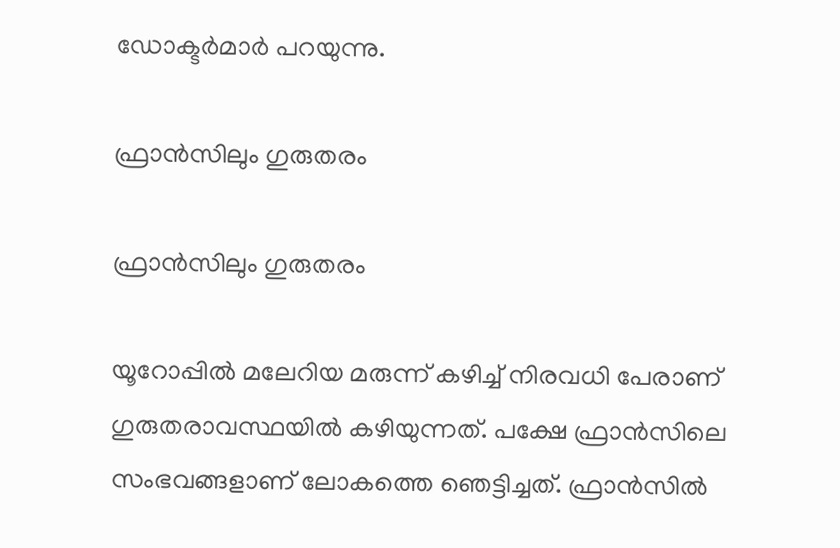ഡോക്ടര്‍മാര്‍ പറയുന്നു.

ഫ്രാന്‍സിലും ഗുരുതരം

ഫ്രാന്‍സിലും ഗുരുതരം

യൂറോപ്പില്‍ മലേറിയ മരുന്ന് കഴിച്ച് നിരവധി പേരാണ് ഗുരുതരാവസ്ഥയില്‍ കഴിയുന്നത്. പക്ഷേ ഫ്രാന്‍സിലെ സംഭവങ്ങളാണ് ലോകത്തെ ഞെട്ടിച്ചത്. ഫ്രാന്‍സില്‍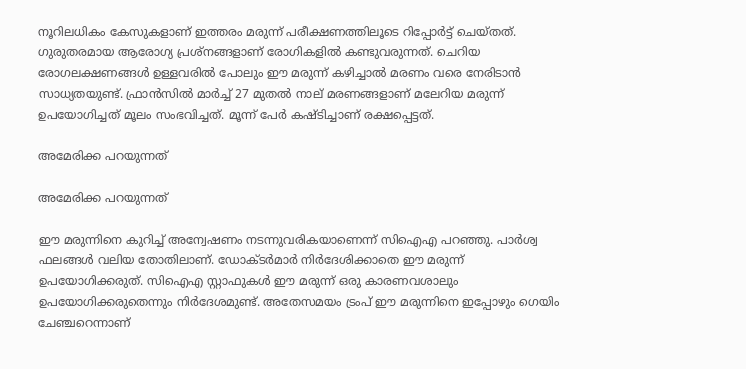നൂറിലധികം കേസുകളാണ് ഇത്തരം മരുന്ന് പരീക്ഷണത്തിലൂടെ റിപ്പോര്‍ട്ട് ചെയ്തത്. ഗുരുതരമായ ആരോഗ്യ പ്രശ്‌നങ്ങളാണ് രോഗികളില്‍ കണ്ടുവരുന്നത്. ചെറിയ രോഗലക്ഷണങ്ങള്‍ ഉള്ളവരില്‍ പോലും ഈ മരുന്ന് കഴിച്ചാല്‍ മരണം വരെ നേരിടാന്‍ സാധ്യതയുണ്ട്. ഫ്രാന്‍സില്‍ മാര്‍ച്ച് 27 മുതല്‍ നാല് മരണങ്ങളാണ് മലേറിയ മരുന്ന് ഉപയോഗിച്ചത് മൂലം സംഭവിച്ചത്. മൂന്ന് പേര്‍ കഷ്ടിച്ചാണ് രക്ഷപ്പെട്ടത്.

അമേരിക്ക പറയുന്നത്

അമേരിക്ക പറയുന്നത്

ഈ മരുന്നിനെ കുറിച്ച് അന്വേഷണം നടന്നുവരികയാണെന്ന് സിഐഎ പറഞ്ഞു. പാര്‍ശ്വ ഫലങ്ങള്‍ വലിയ തോതിലാണ്. ഡോക്ടര്‍മാര്‍ നിര്‍ദേശിക്കാതെ ഈ മരുന്ന് ഉപയോഗിക്കരുത്. സിഐഎ സ്റ്റാഫുകള്‍ ഈ മരുന്ന് ഒരു കാരണവശാലും ഉപയോഗിക്കരുതെന്നും നിര്‍ദേശമുണ്ട്. അതേസമയം ട്രംപ് ഈ മരുന്നിനെ ഇപ്പോഴും ഗെയിം ചേഞ്ചറെന്നാണ്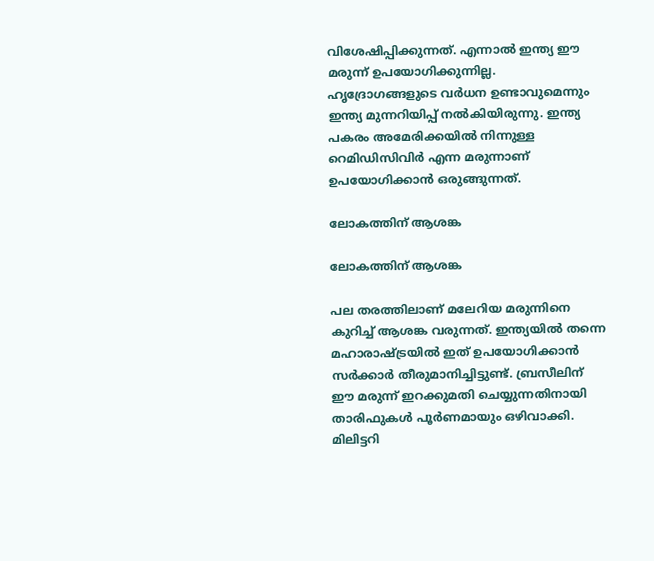വിശേഷിപ്പിക്കുന്നത്. എന്നാല്‍ ഇന്ത്യ ഈ മരുന്ന് ഉപയോഗിക്കുന്നില്ല. ഹൃദ്രോഗങ്ങളുടെ വര്‍ധന ഉണ്ടാവുമെന്നും ഇന്ത്യ മുന്നറിയിപ്പ് നല്‍കിയിരുന്നു. ഇന്ത്യ പകരം അമേരിക്കയില്‍ നിന്നുള്ള റെമിഡിസിവിര്‍ എന്ന മരുന്നാണ് ഉപയോഗിക്കാന്‍ ഒരുങ്ങുന്നത്.

ലോകത്തിന് ആശങ്ക

ലോകത്തിന് ആശങ്ക

പല തരത്തിലാണ് മലേറിയ മരുന്നിനെ കുറിച്ച് ആശങ്ക വരുന്നത്. ഇന്ത്യയില്‍ തന്നെ മഹാരാഷ്ട്രയില്‍ ഇത് ഉപയോഗിക്കാന്‍ സര്‍ക്കാര്‍ തീരുമാനിച്ചിട്ടുണ്ട്. ബ്രസീലിന് ഈ മരുന്ന് ഇറക്കുമതി ചെയ്യുന്നതിനായി താരിഫുകള്‍ പൂര്‍ണമായും ഒഴിവാക്കി. മിലിട്ടറി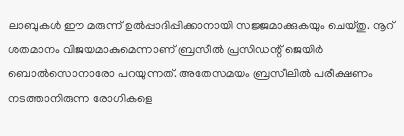ലാബുകള്‍ ഈ മരുന്ന് ഉല്‍പ്പാദിപ്പിക്കാനായി സജ്ജമാക്കുകയും ചെയ്തു. നൂറ് ശതമാനം വിജയമാകുമെന്നാണ് ബ്രസീല്‍ പ്രസിഡന്റ് ജെയിര്‍ ബൊല്‍സൊനാരോ പറയുന്നത്. അതേസമയം ബ്രസീലില്‍ പരീക്ഷണം നടത്താനിരുന്ന രോഗികളെ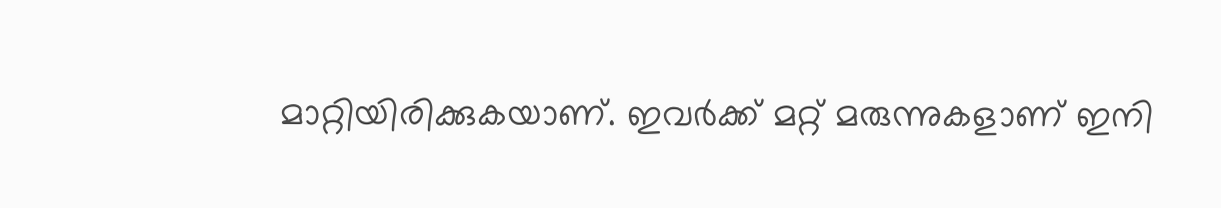മാറ്റിയിരിക്കുകയാണ്. ഇവര്‍ക്ക് മറ്റ് മരുന്നുകളാണ് ഇനി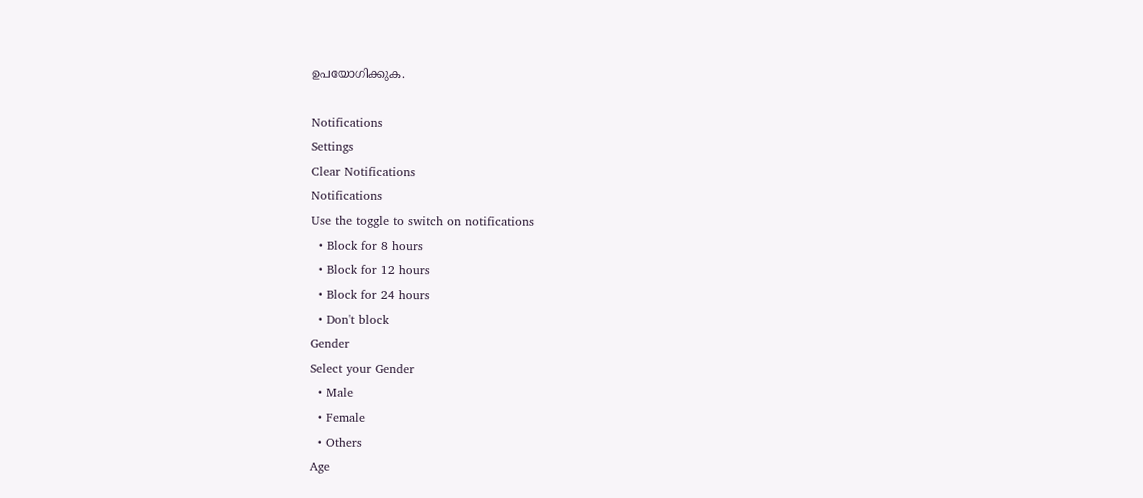ഉപയോഗിക്കുക.

Notifications
Settings
Clear Notifications
Notifications
Use the toggle to switch on notifications
  • Block for 8 hours
  • Block for 12 hours
  • Block for 24 hours
  • Don't block
Gender
Select your Gender
  • Male
  • Female
  • Others
Age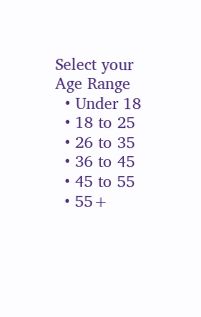Select your Age Range
  • Under 18
  • 18 to 25
  • 26 to 35
  • 36 to 45
  • 45 to 55
  • 55+